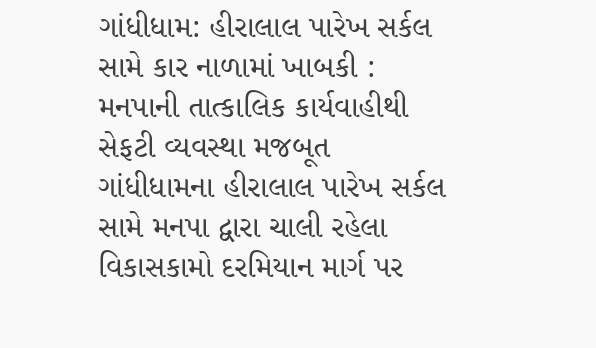ગાંધીધામ: હીરાલાલ પારેખ સર્કલ સામે કાર નાળામાં ખાબકી : મનપાની તાત્કાલિક કાર્યવાહીથી સેફટી વ્યવસ્થા મજબૂત
ગાંધીધામના હીરાલાલ પારેખ સર્કલ સામે મનપા દ્વારા ચાલી રહેલા વિકાસકામો દરમિયાન માર્ગ પર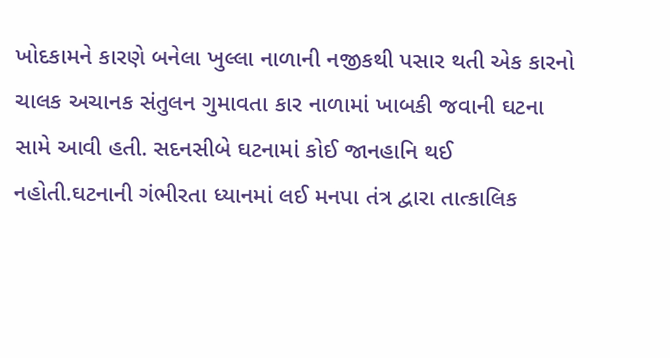ખોદકામને કારણે બનેલા ખુલ્લા નાળાની નજીકથી પસાર થતી એક કારનો ચાલક અચાનક સંતુલન ગુમાવતા કાર નાળામાં ખાબકી જવાની ઘટના સામે આવી હતી. સદનસીબે ઘટનામાં કોઈ જાનહાનિ થઈ નહોતી.ઘટનાની ગંભીરતા ધ્યાનમાં લઈ મનપા તંત્ર દ્વારા તાત્કાલિક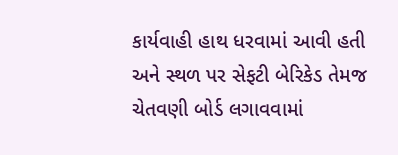કાર્યવાહી હાથ ધરવામાં આવી હતી અને સ્થળ પર સેફટી બેરિકેડ તેમજ ચેતવણી બોર્ડ લગાવવામાં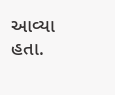આવ્યા હતા.